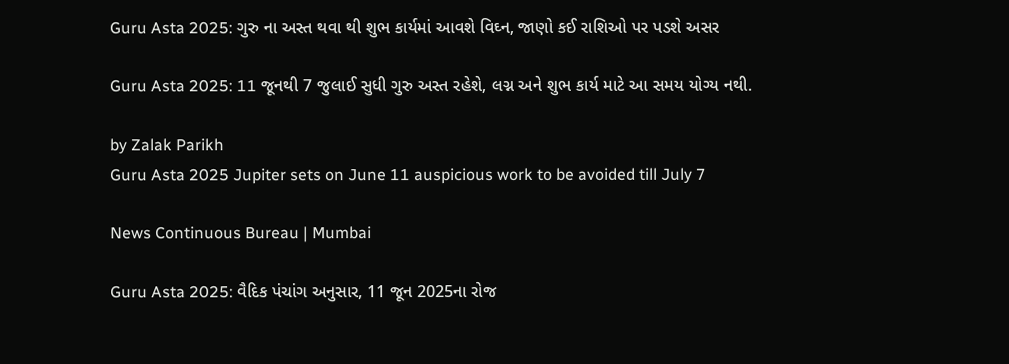Guru Asta 2025: ગુરુ ના અસ્ત થવા થી શુભ કાર્યમાં આવશે વિઘ્ન, જાણો કઈ રાશિઓ પર પડશે અસર

Guru Asta 2025: 11 જૂનથી 7 જુલાઈ સુધી ગુરુ અસ્ત રહેશે, લગ્ન અને શુભ કાર્ય માટે આ સમય યોગ્ય નથી.

by Zalak Parikh
Guru Asta 2025 Jupiter sets on June 11 auspicious work to be avoided till July 7

News Continuous Bureau | Mumbai

Guru Asta 2025: વૈદિક પંચાંગ અનુસાર, 11 જૂન 2025ના રોજ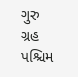ગુરુ ગ્રહ પશ્ચિમ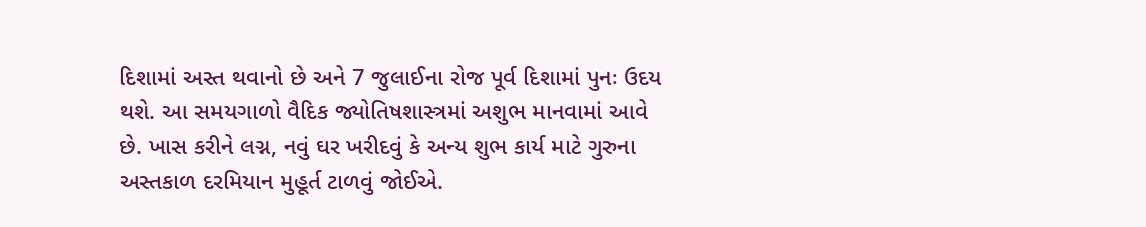દિશામાં અસ્ત થવાનો છે અને 7 જુલાઈના રોજ પૂર્વ દિશામાં પુનઃ ઉદય થશે. આ સમયગાળો વૈદિક જ્યોતિષશાસ્ત્રમાં અશુભ માનવામાં આવે છે. ખાસ કરીને લગ્ન, નવું ઘર ખરીદવું કે અન્ય શુભ કાર્ય માટે ગુરુના અસ્તકાળ દરમિયાન મુહૂર્ત ટાળવું જોઈએ.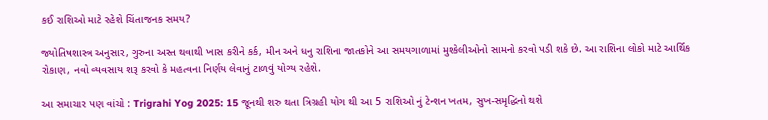કઈ રાશિઓ માટે રહેશે ચિંતાજનક સમય?

જ્યોતિષશાસ્ત્ર અનુસાર, ગુરુના અસ્ત થવાથી ખાસ કરીને કર્ક, મીન અને ધનુ રાશિના જાતકોને આ સમયગાળામાં મુશ્કેલીઓનો સામનો કરવો પડી શકે છે. આ રાશિના લોકો માટે આર્થિક રોકાણ, નવો વ્યવસાય શરૂ કરવો કે મહત્વના નિર્ણય લેવાનું ટાળવું યોગ્ય રહેશે.

આ સમાચાર પણ વાંચો : Trigrahi Yog 2025: 15 જૂનથી શરુ થતા ત્રિગ્રહી યોગ થી આ 5 રાશિઓ નું ટેન્શન ખતમ, સુખ-સમૃદ્ધિનો થશે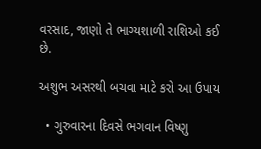વરસાદ, જાણો તે ભાગ્યશાળી રાશિઓ કઈ છે.

અશુભ અસરથી બચવા માટે કરો આ ઉપાય

  • ગુરુવારના દિવસે ભગવાન વિષ્ણુ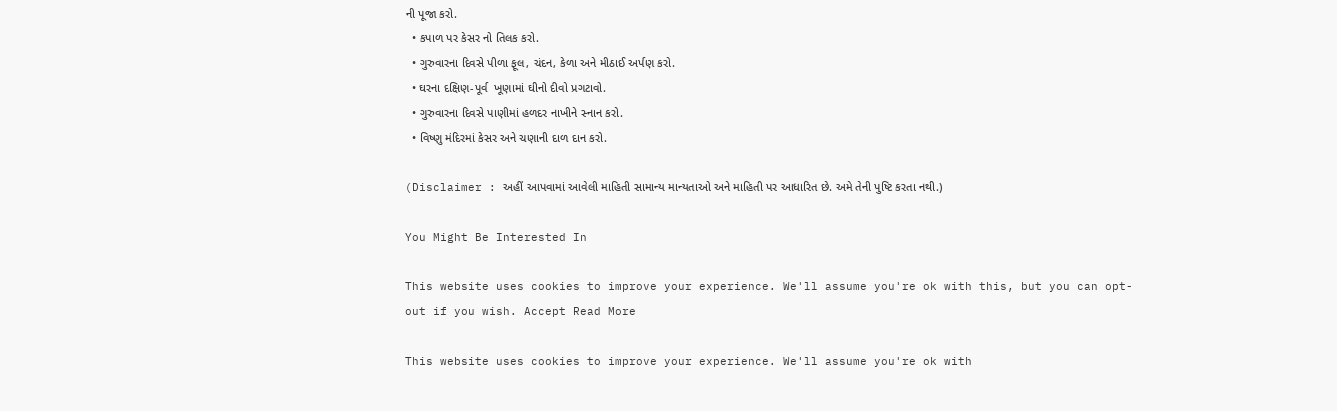ની પૂજા કરો.
  • કપાળ પર કેસર નો તિલક કરો.
  • ગુરુવારના દિવસે પીળા ફૂલ, ચંદન, કેળા અને મીઠાઈ અર્પણ કરો.
  • ઘરના દક્ષિણ-પૂર્વ  ખૂણામાં ઘીનો દીવો પ્રગટાવો.
  • ગુરુવારના દિવસે પાણીમાં હળદર નાખીને સ્નાન કરો.
  • વિષ્ણુ મંદિરમાં કેસર અને ચણાની દાળ દાન કરો.

(Disclaimer : અહીં આપવામાં આવેલી માહિતી સામાન્ય માન્યતાઓ અને માહિતી પર આધારિત છે. અમે તેની પુષ્ટિ કરતા નથી.)

You Might Be Interested In

This website uses cookies to improve your experience. We'll assume you're ok with this, but you can opt-out if you wish. Accept Read More

This website uses cookies to improve your experience. We'll assume you're ok with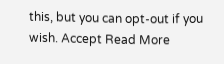this, but you can opt-out if you wish. Accept Read More